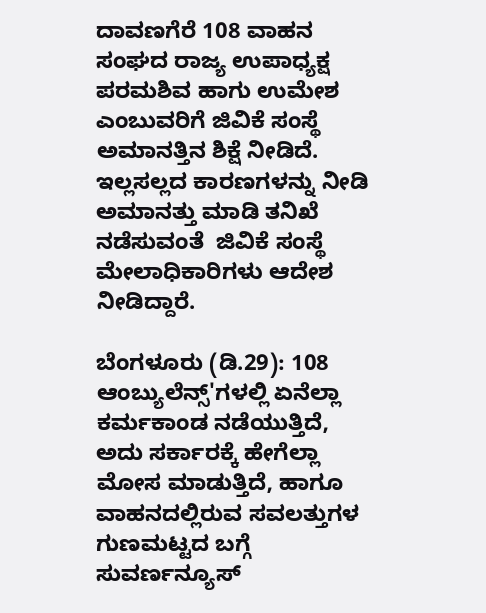ದಾವಣಗೆರೆ 108 ವಾಹನ ಸಂಘದ ರಾಜ್ಯ ಉಪಾಧ್ಯಕ್ಷ ಪರಮಶಿವ ಹಾಗು ಉಮೇಶ  ಎಂಬುವರಿಗೆ ಜಿವಿಕೆ ಸಂಸ್ಥೆ ಅಮಾನತ್ತಿನ ಶಿಕ್ಷೆ ನೀಡಿದೆ. ಇಲ್ಲಸಲ್ಲದ ಕಾರಣಗಳನ್ನು ನೀಡಿ ಅಮಾನತ್ತು ಮಾಡಿ ತನಿಖೆ ನಡೆಸುವಂತೆ  ಜಿವಿಕೆ ಸಂಸ್ಥೆ ಮೇಲಾಧಿಕಾರಿಗಳು ಆದೇಶ ನೀಡಿದ್ದಾರೆ.

ಬೆಂಗಳೂರು (ಡಿ.29): 108 ಆಂಬ್ಯುಲೆನ್ಸ್'ಗಳಲ್ಲಿ ಏನೆಲ್ಲಾ ಕರ್ಮಕಾಂಡ ನಡೆಯುತ್ತಿದೆ, ಅದು ಸರ್ಕಾರಕ್ಕೆ ಹೇಗೆಲ್ಲಾ ಮೋಸ ಮಾಡುತ್ತಿದೆ, ಹಾಗೂ ವಾಹನದಲ್ಲಿರುವ ಸವಲತ್ತುಗಳ ಗುಣಮಟ್ಟದ ಬಗ್ಗೆ ಸುವರ್ಣನ್ಯೂಸ್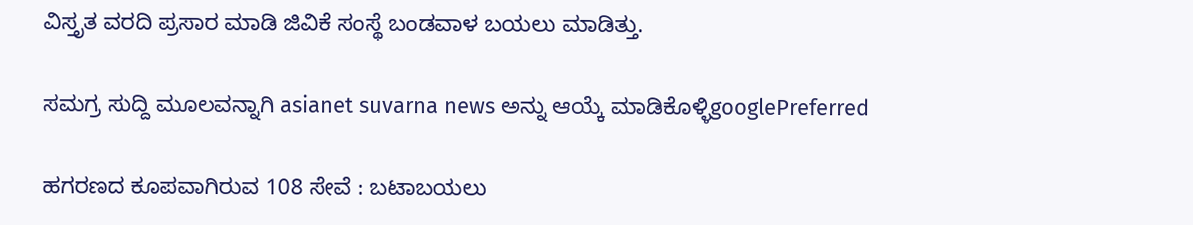ವಿಸ್ತೃತ ವರದಿ ಪ್ರಸಾರ ಮಾಡಿ ಜಿವಿಕೆ ಸಂಸ್ಥೆ ಬಂಡವಾಳ ಬಯಲು ಮಾಡಿತ್ತು.

ಸಮಗ್ರ ಸುದ್ದಿ ಮೂಲವನ್ನಾಗಿ asianet suvarna news ಅನ್ನು ಆಯ್ಕೆ ಮಾಡಿಕೊಳ್ಳಿgooglePreferred

ಹಗರಣದ ಕೂಪವಾಗಿರುವ 108 ಸೇವೆ : ಬಟಾಬಯಲು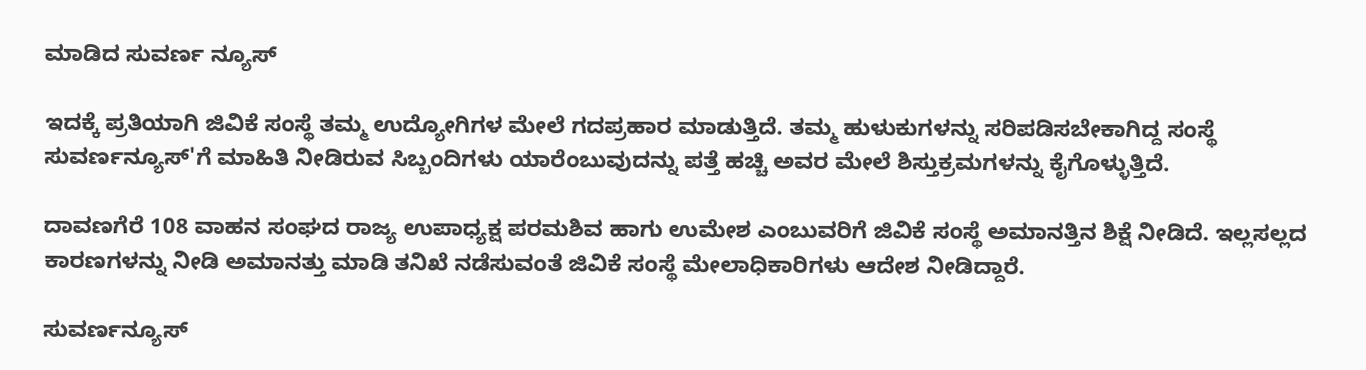ಮಾಡಿದ ಸುವರ್ಣ ನ್ಯೂಸ್

ಇದಕ್ಕೆ ಪ್ರತಿಯಾಗಿ ಜಿವಿಕೆ ಸಂಸ್ಥೆ ತಮ್ಮ ಉದ್ಯೋಗಿಗಳ ಮೇಲೆ ಗದಪ್ರಹಾರ ಮಾಡುತ್ತಿದೆ. ತಮ್ಮ ಹುಳುಕುಗಳನ್ನು ಸರಿಪಡಿಸಬೇಕಾಗಿದ್ದ ಸಂಸ್ಥೆ ಸುವರ್ಣನ್ಯೂಸ್'ಗೆ ಮಾಹಿತಿ ನೀಡಿರುವ ಸಿಬ್ಬಂದಿಗಳು ಯಾರೆಂಬುವುದನ್ನು ಪತ್ತೆ ಹಚ್ಚಿ ಅವರ ಮೇಲೆ ಶಿಸ್ತುಕ್ರಮಗಳನ್ನು ಕೈಗೊಳ್ಳುತ್ತಿದೆ.

ದಾವಣಗೆರೆ 108 ವಾಹನ ಸಂಘದ ರಾಜ್ಯ ಉಪಾಧ್ಯಕ್ಷ ಪರಮಶಿವ ಹಾಗು ಉಮೇಶ ಎಂಬುವರಿಗೆ ಜಿವಿಕೆ ಸಂಸ್ಥೆ ಅಮಾನತ್ತಿನ ಶಿಕ್ಷೆ ನೀಡಿದೆ. ಇಲ್ಲಸಲ್ಲದ ಕಾರಣಗಳನ್ನು ನೀಡಿ ಅಮಾನತ್ತು ಮಾಡಿ ತನಿಖೆ ನಡೆಸುವಂತೆ ಜಿವಿಕೆ ಸಂಸ್ಥೆ ಮೇಲಾಧಿಕಾರಿಗಳು ಆದೇಶ ನೀಡಿದ್ದಾರೆ.

ಸುವರ್ಣನ್ಯೂಸ್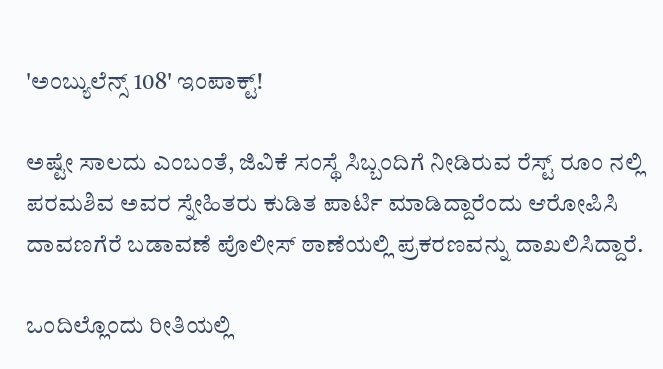'ಅಂಬ್ಯುಲೆನ್ಸ್ 108' ಇಂಪಾಕ್ಟ್!

ಅಷ್ಟೇ ಸಾಲದು ಎಂಬಂತೆ, ಜಿವಿಕೆ ಸಂಸ್ಥೆ ಸಿಬ್ಬಂದಿಗೆ ನೀಡಿರುವ ರೆಸ್ಟ್ ರೂಂ ನಲ್ಲಿ ಪರಮಶಿವ ಅವರ ಸ್ನೇಹಿತರು ಕುಡಿತ ಪಾರ್ಟಿ ಮಾಡಿದ್ದಾರೆಂದು ಆರೋಪಿಸಿ ದಾವಣಗೆರೆ ಬಡಾವಣೆ ಪೊಲೀಸ್ ಠಾಣೆಯಲ್ಲಿ ಪ್ರಕರಣವನ್ನು ದಾಖಲಿಸಿದ್ದಾರೆ.

ಒಂದಿಲ್ಲೊಂದು ರೀತಿಯಲ್ಲಿ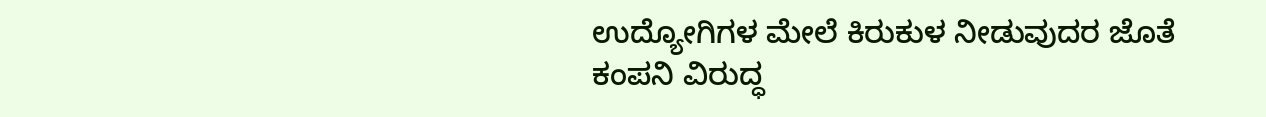ಉದ್ಯೋಗಿಗಳ ಮೇಲೆ ಕಿರುಕುಳ ನೀಡುವುದರ ಜೊತೆ ಕಂಪನಿ ವಿರುದ್ಧ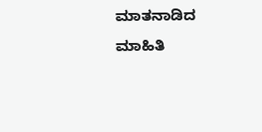ಮಾತನಾಡಿದ ಮಾಹಿತಿ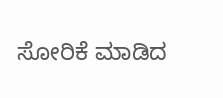ಸೋರಿಕೆ ಮಾಡಿದ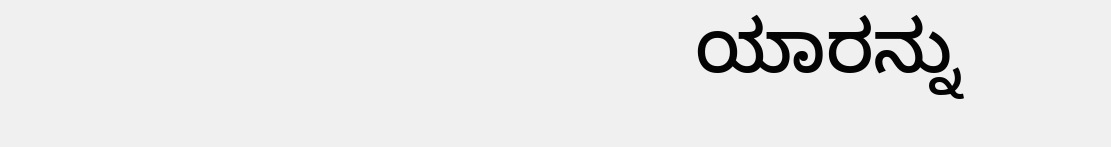ಯಾರನ್ನು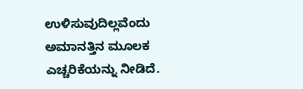ಉಳಿಸುವುದಿಲ್ಲವೆಂದು ಅಮಾನತ್ತಿನ ಮೂಲಕ ಎಚ್ಚರಿಕೆಯನ್ನು ನೀಡಿದೆ.